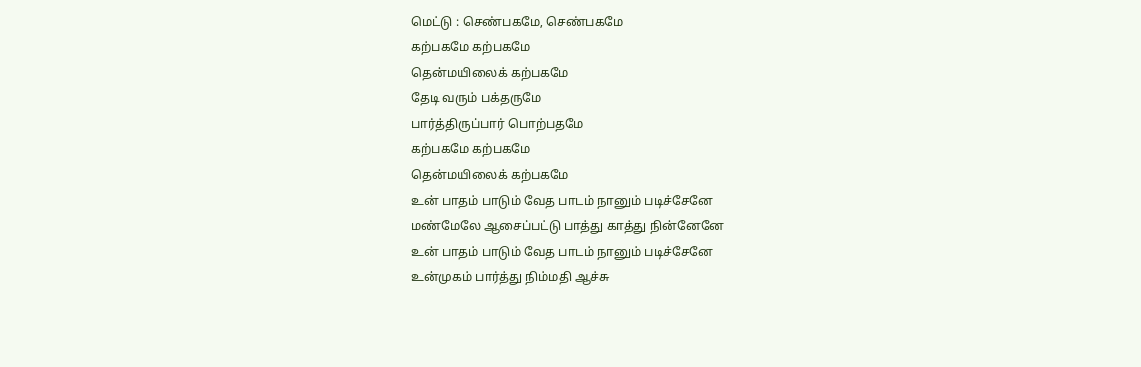மெட்டு : செண்பகமே, செண்பகமே
கற்பகமே கற்பகமே
தென்மயிலைக் கற்பகமே
தேடி வரும் பக்தருமே
பார்த்திருப்பார் பொற்பதமே
கற்பகமே கற்பகமே
தென்மயிலைக் கற்பகமே
உன் பாதம் பாடும் வேத பாடம் நானும் படிச்சேனே
மண்மேலே ஆசைப்பட்டு பாத்து காத்து நின்னேனே
உன் பாதம் பாடும் வேத பாடம் நானும் படிச்சேனே
உன்முகம் பார்த்து நிம்மதி ஆச்சு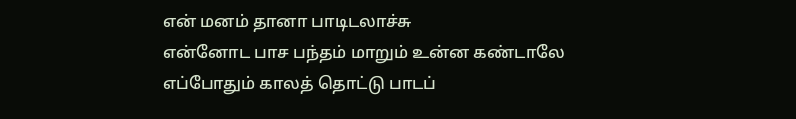என் மனம் தானா பாடிடலாச்சு
என்னோட பாச பந்தம் மாறும் உன்ன கண்டாலே
எப்போதும் காலத் தொட்டு பாடப்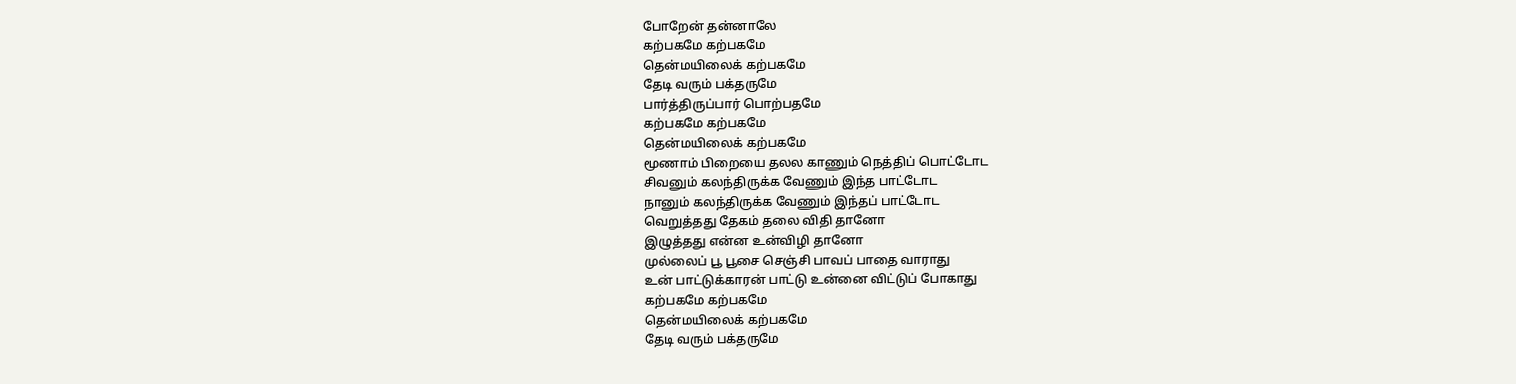போறேன் தன்னாலே
கற்பகமே கற்பகமே
தென்மயிலைக் கற்பகமே
தேடி வரும் பக்தருமே
பார்த்திருப்பார் பொற்பதமே
கற்பகமே கற்பகமே
தென்மயிலைக் கற்பகமே
மூணாம் பிறையை தலல காணும் நெத்திப் பொட்டோட
சிவனும் கலந்திருக்க வேணும் இந்த பாட்டோட
நானும் கலந்திருக்க வேணும் இந்தப் பாட்டோட
வெறுத்தது தேகம் தலை விதி தானோ
இழுத்தது என்ன உன்விழி தானோ
முல்லைப் பூ பூசை செஞ்சி பாவப் பாதை வாராது
உன் பாட்டுக்காரன் பாட்டு உன்னை விட்டுப் போகாது
கற்பகமே கற்பகமே
தென்மயிலைக் கற்பகமே
தேடி வரும் பக்தருமே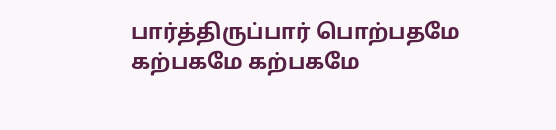பார்த்திருப்பார் பொற்பதமே
கற்பகமே கற்பகமே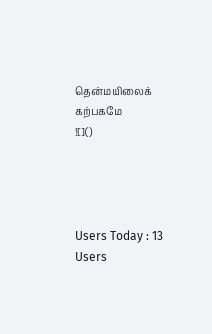தென்மயிலைக் கற்பகமே
![]()




Users Today : 13
Users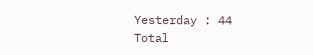Yesterday : 44
Total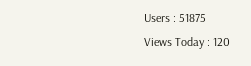Users : 51875
Views Today : 120